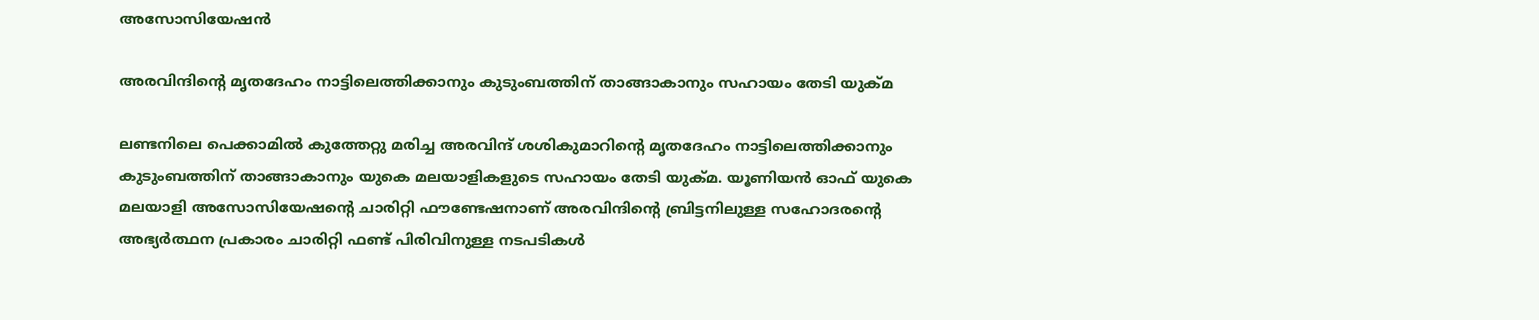അസോസിയേഷന്‍

അരവിന്ദിന്റെ മൃതദേഹം നാട്ടിലെത്തിക്കാനും കുടുംബത്തിന് താങ്ങാകാനും സഹായം തേടി യുക്മ

ലണ്ടനിലെ പെക്കാമില്‍ കുത്തേറ്റു മരിച്ച അരവിന്ദ് ശശികുമാറിന്റെ മൃതദേഹം നാട്ടിലെത്തിക്കാനും കുടുംബത്തിന് താങ്ങാകാനും യുകെ മലയാളികളുടെ സഹായം തേടി യുക്മ. യൂണിയന്‍ ഓഫ് യുകെ മലയാളി അസോസിയേഷന്റെ ചാരിറ്റി ഫൗണ്ടേഷനാണ് അരവിന്ദിന്റെ ബ്രിട്ടനിലുള്ള സഹോദരന്റെ അഭ്യര്‍ത്ഥന പ്രകാരം ചാരിറ്റി ഫണ്ട് പിരിവിനുള്ള നടപടികള്‍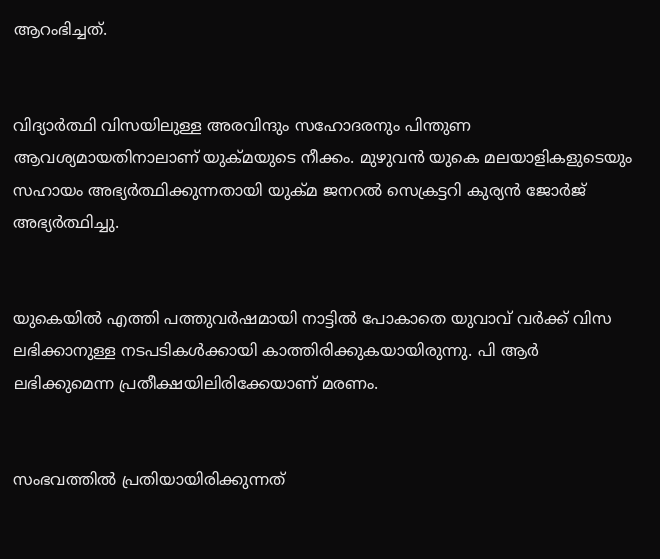ആറംഭിച്ചത്.


വിദ്യാര്‍ത്ഥി വിസയിലുള്ള അരവിന്ദും സഹോദരനും പിന്തുണ ആവശ്യമായതിനാലാണ് യുക്മയുടെ നീക്കം. മുഴുവന്‍ യുകെ മലയാളികളുടെയും സഹായം അഭ്യര്‍ത്ഥിക്കുന്നതായി യുക്മ ജനറല്‍ സെക്രട്ടറി കുര്യന്‍ ജോര്‍ജ് അഭ്യര്‍ത്ഥിച്ചു.


യുകെയില്‍ എത്തി പത്തുവര്‍ഷമായി നാട്ടില്‍ പോകാതെ യുവാവ് വര്‍ക്ക് വിസ ലഭിക്കാനുള്ള നടപടികള്‍ക്കായി കാത്തിരിക്കുകയായിരുന്നു. പി ആര്‍ ലഭിക്കുമെന്ന പ്രതീക്ഷയിലിരിക്കേയാണ് മരണം.


സംഭവത്തില്‍ പ്രതിയായിരിക്കുന്നത്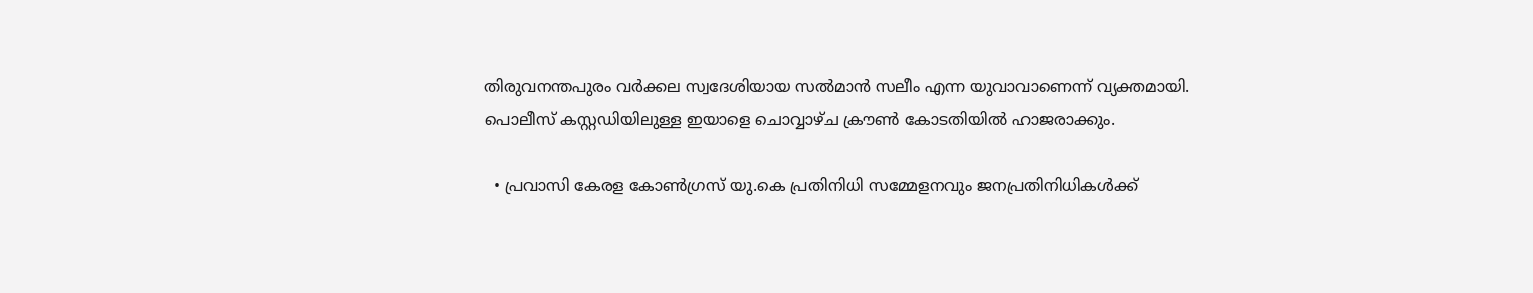തിരുവനന്തപുരം വര്‍ക്കല സ്വദേശിയായ സല്‍മാന്‍ സലീം എന്ന യുവാവാണെന്ന് വ്യക്തമായി. പൊലീസ് കസ്റ്റഡിയിലുള്ള ഇയാളെ ചൊവ്വാഴ്ച ക്രൗണ്‍ കോടതിയില്‍ ഹാജരാക്കും.

  • പ്രവാസി കേരള കോണ്‍ഗ്രസ് യു.കെ പ്രതിനിധി സമ്മേളനവും ജനപ്രതിനിധികള്‍ക്ക്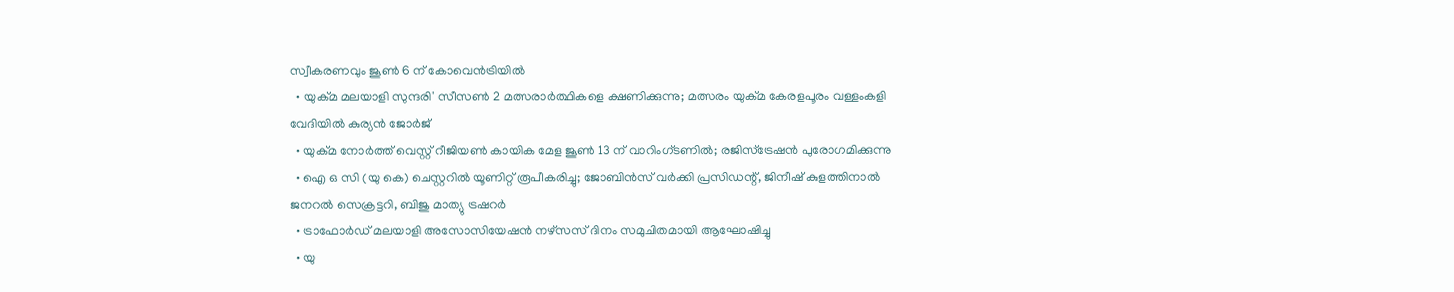സ്വീകരണവും ജൂണ്‍ 6 ന് കോവെന്‍ട്രിയില്‍
  • യുക്മ മലയാളി സുന്ദരി' സീസണ്‍ 2 മത്സരാര്‍ത്ഥികളെ ക്ഷണിക്കുന്നു; മത്സരം യുക്മ കേരളപൂരം വള്ളംകളി വേദിയില്‍ കുര്യന്‍ ജോര്‍ജ്
  • യുക്മ നോര്‍ത്ത് വെസ്റ്റ് റീജിയണ്‍ കായിക മേള ജൂണ്‍ 13 ന് വാറിംഗ്ടണില്‍; രജിസ്ട്രേഷന്‍ പുരോഗമിക്കുന്നു
  • ഐ ഒ സി (യു കെ) ചെസ്റ്ററില്‍ യൂണിറ്റ് രൂപീകരിച്ചു; ജോബിന്‍സ് വര്‍ക്കി പ്രസിഡന്റ്, ജിനീഷ് കുളത്തിനാല്‍ ജനറല്‍ സെക്രട്ടറി, ബിജു മാത്യു ട്രഷറര്‍
  • ട്രാഫോര്‍ഡ് മലയാളി അസോസിയേഷന്‍ നഴ്‌സസ് ദിനം സമുചിതമായി ആഘോഷിച്ചു
  • യു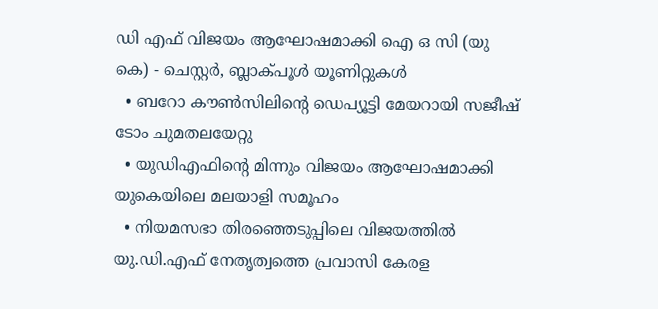ഡി എഫ് വിജയം ആഘോഷമാക്കി ഐ ഒ സി (യു കെ) - ചെസ്റ്റര്‍, ബ്ലാക്പൂള്‍ യൂണിറ്റുകള്‍
  • ബറോ കൗണ്‍സിലിന്റെ ഡെപ്യൂട്ടി മേയറായി സജീഷ് ടോം ചുമതലയേറ്റു
  • യുഡിഎഫിന്റെ മിന്നും വിജയം ആഘോഷമാക്കി യുകെയിലെ മലയാളി സമൂഹം
  • നിയമസഭാ തിരഞ്ഞെടുപ്പിലെ വിജയത്തില്‍ യു.ഡി.എഫ് നേതൃത്വത്തെ പ്രവാസി കേരള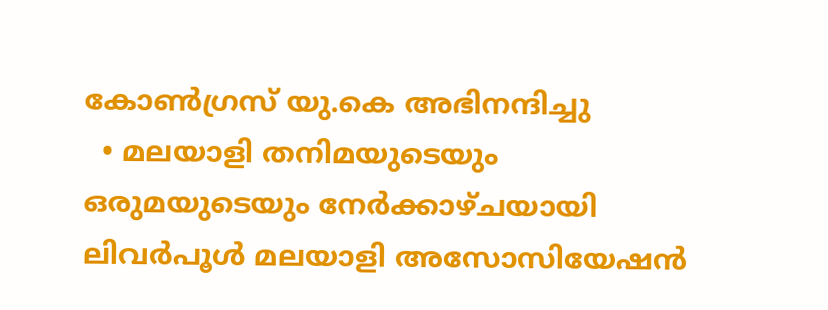കോണ്‍ഗ്രസ് യു.കെ അഭിനന്ദിച്ചു
  • മലയാളി തനിമയുടെയും ഒരുമയുടെയും നേര്‍ക്കാഴ്ചയായി ലിവര്‍പൂള്‍ മലയാളി അസോസിയേഷന്‍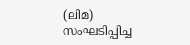(ലിമ) സംഘടിപ്പിച്ച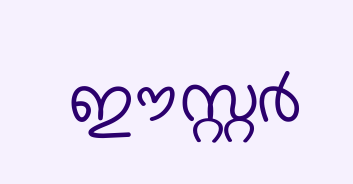ഈസ്റ്റര്‍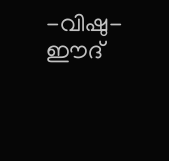-വിഷു- ഈദ്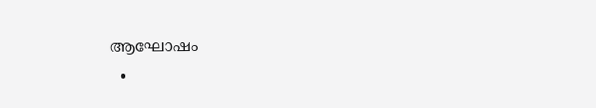ആഘോഷം
  •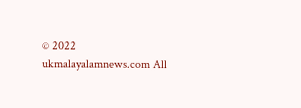© 2022 ukmalayalamnews.com All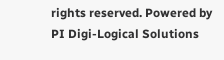rights reserved. Powered by PI Digi-Logical Solutions